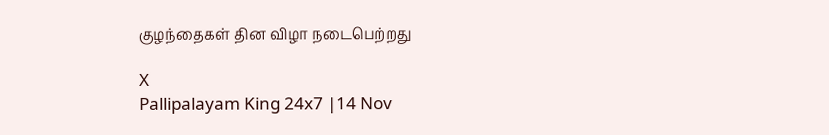குழந்தைகள் தின விழா நடைபெற்றது

X
Pallipalayam King 24x7 |14 Nov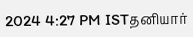2024 4:27 PM ISTதனியார்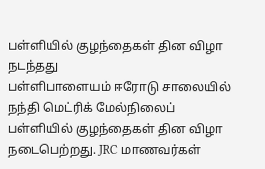பள்ளியில் குழந்தைகள் தின விழா நடந்தது
பள்ளிபாளையம் ஈரோடு சாலையில் நந்தி மெட்ரிக் மேல்நிலைப் பள்ளியில் குழந்தைகள் தின விழா நடைபெற்றது. JRC மாணவர்கள்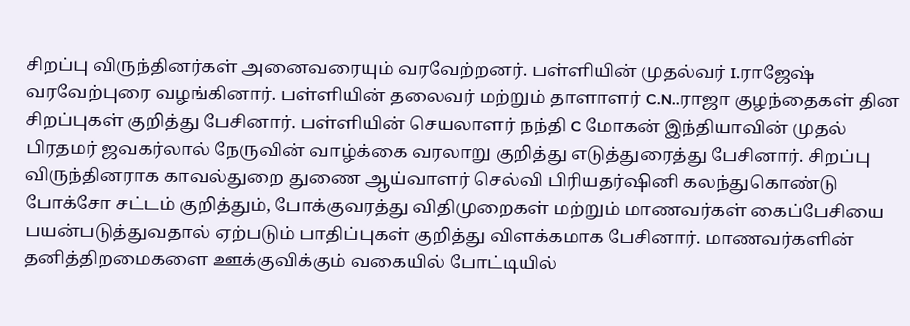சிறப்பு விருந்தினர்கள் அனைவரையும் வரவேற்றனர். பள்ளியின் முதல்வர் I.ராஜேஷ் வரவேற்புரை வழங்கினார். பள்ளியின் தலைவர் மற்றும் தாளாளர் C.N..ராஜா குழந்தைகள் தின சிறப்புகள் குறித்து பேசினார். பள்ளியின் செயலாளர் நந்தி C மோகன் இந்தியாவின் முதல் பிரதமர் ஜவகர்லால் நேருவின் வாழ்க்கை வரலாறு குறித்து எடுத்துரைத்து பேசினார். சிறப்பு விருந்தினராக காவல்துறை துணை ஆய்வாளர் செல்வி பிரியதர்ஷினி கலந்துகொண்டு போக்சோ சட்டம் குறித்தும், போக்குவரத்து விதிமுறைகள் மற்றும் மாணவர்கள் கைப்பேசியை பயன்படுத்துவதால் ஏற்படும் பாதிப்புகள் குறித்து விளக்கமாக பேசினார். மாணவர்களின் தனித்திறமைகளை ஊக்குவிக்கும் வகையில் போட்டியில்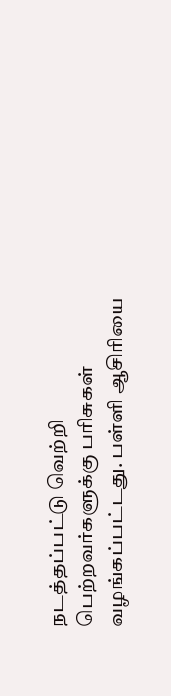நடத்தப்பட்டு வெற்றி பெற்றவர்களுக்கு பரிசுகள் வழங்கப்பட்டது. பள்ளி ஆசிரியை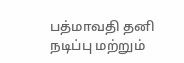பத்மாவதி தனி நடிப்பு மற்றும்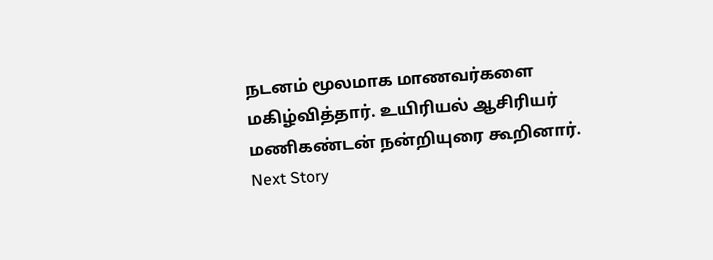நடனம் மூலமாக மாணவர்களை மகிழ்வித்தார். உயிரியல் ஆசிரியர் மணிகண்டன் நன்றியுரை கூறினார்.
Next Story